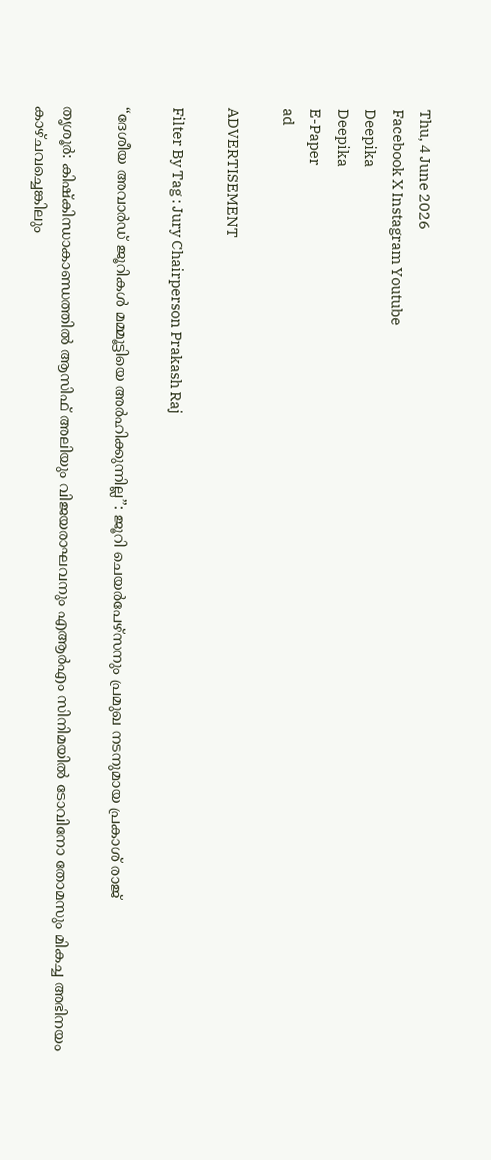Thu, 4 June 2026
Facebook X Instagram Youtube
Deepika
Deepika
E-Paper
ad

ADVERTISEMENT

Filter By Tag : Jury Chairperson Prakash Raj

“ദേശീയ അവാർഡ് ജൂറികൾ മമ്മൂട്ടിയെ അർഹിക്കുന്നില്ല”: ജൂറി ചെയർപേഴ്സനും പ്രമുഖ നടനുമായ പ്രകാശ് രാജ്

തൃശൂർ: കിഷ്കിന്ധാകാണ്ഡത്തിൽ ആസിഫ് അലിയും വിജയരാഘവനും എആർഎം സിനിമയിൽ ടോവിനോ തോമസും മികച്ച അഭിനയം കാഴ്ചവച്ചെങ്കിലും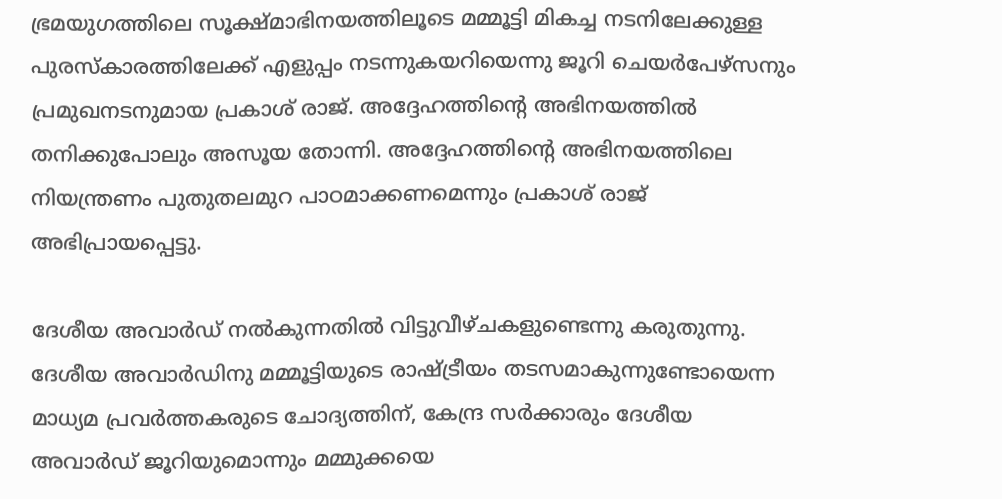ഭ്രമയുഗത്തിലെ സൂക്ഷ്മാഭിനയത്തിലൂടെ മമ്മൂട്ടി മികച്ച നടനിലേക്കുള്ള പുരസ്കാരത്തിലേക്ക് എളുപ്പം നടന്നുകയറിയെന്നു ജൂറി ചെയർപേഴ്സനും പ്രമുഖനടനുമായ പ്രകാശ് രാജ്. അദ്ദേഹത്തിന്‍റെ അഭിനയത്തിൽ തനിക്കുപോലും അസൂയ തോന്നി. അദ്ദേഹത്തിന്‍റെ അഭിനയത്തിലെ നിയന്ത്രണം പുതുതലമുറ പാഠമാക്കണമെന്നും പ്രകാശ് രാജ് അഭിപ്രായപ്പെട്ടു.

ദേശീയ അവാർഡ് നൽകുന്നതിൽ വിട്ടുവീഴ്ചകളുണ്ടെന്നു കരുതുന്നു. ദേശീയ അവാർഡിനു മമ്മൂട്ടിയുടെ രാഷ്‌ട്രീയം തടസമാകുന്നുണ്ടോയെന്ന മാധ്യമ പ്രവർത്തകരുടെ ചോദ്യത്തിന്, കേന്ദ്ര സർക്കാരും ദേശീയ അവാർഡ് ജൂറിയുമൊന്നും മമ്മുക്കയെ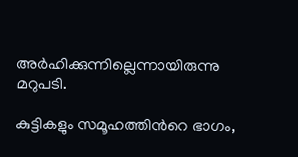അർഹിക്കുന്നില്ലെന്നായിരുന്നു മറുപടി.

കുട്ടികളും സമൂഹത്തിന്‍റെ ഭാഗം,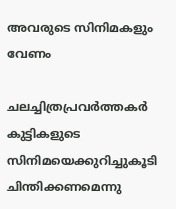അവരുടെ സിനിമകളും വേണം

ചലച്ചിത്രപ്രവർത്തകർ കുട്ടികളുടെ സിനിമയെക്കുറിച്ചുകൂടി ചിന്തിക്കണമെന്നു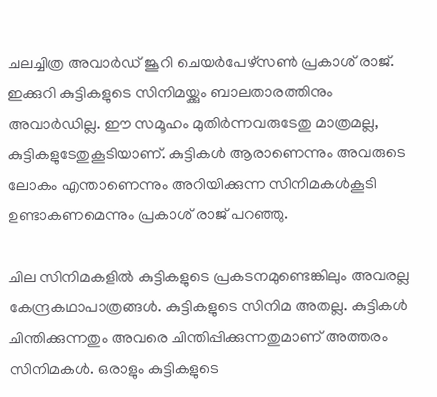ചലച്ചിത്ര അവാർഡ് ജൂറി ചെയർപേഴ്സണ്‍ പ്രകാശ് രാജ്. ഇക്കുറി കുട്ടികളുടെ സിനിമയ്ക്കും ബാലതാരത്തിനും അവാർഡില്ല. ഈ സമൂഹം മുതിർന്നവരുടേതു മാത്രമല്ല, കുട്ടികളുടേതുകൂടിയാണ്. കുട്ടികൾ ആരാണെന്നും അവരുടെ ലോകം എന്താണെന്നും അറിയിക്കുന്ന സിനിമകൾകൂടി ഉണ്ടാകണമെന്നും പ്രകാശ് രാജ് പറഞ്ഞു.

ചില സിനിമകളിൽ കുട്ടികളുടെ പ്രകടനമുണ്ടെങ്കിലും അവരല്ല കേന്ദ്രകഥാപാത്രങ്ങൾ. കുട്ടികളുടെ സിനിമ അതല്ല. കുട്ടികൾ ചിന്തിക്കുന്നതും അവരെ ചിന്തിപ്പിക്കുന്നതുമാണ് അത്തരം സിനിമകൾ. ഒരാളും കുട്ടികളുടെ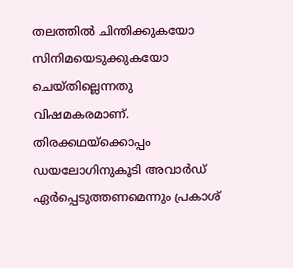തലത്തിൽ ചിന്തിക്കുകയോ സിനിമയെടുക്കുകയോ ചെയ്തില്ലെന്നതു വിഷമകരമാണ്. തിരക്കഥയ്ക്കൊപ്പം ഡയലോഗിനുകൂടി അവാർഡ് ഏർപ്പെടുത്തണമെന്നും പ്രകാശ്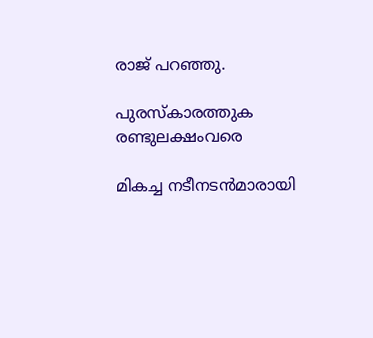രാജ് പറഞ്ഞു.

പുരസ്കാരത്തുക രണ്ടുലക്ഷംവരെ

മികച്ച നടീനടൻമാരായി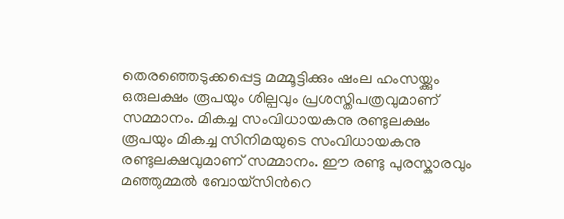തെരഞ്ഞെടുക്കപ്പെട്ട മമ്മൂട്ടിക്കും ഷംല ഹംസയ്ക്കും ഒരുലക്ഷം രൂപയും ശില്പവും പ്രശസ്തിപത്രവുമാണ് സമ്മാനം. മികച്ച സംവിധായകനു രണ്ടുലക്ഷം രൂപയും മികച്ച സിനിമയുടെ സംവിധായകനു രണ്ടുലക്ഷവുമാണ് സമ്മാനം. ഈ രണ്ടു പുരസ്കാരവും മഞ്ഞുമ്മൽ ബോയ്സിന്‍റെ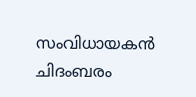സംവിധായകൻ ചിദംബരം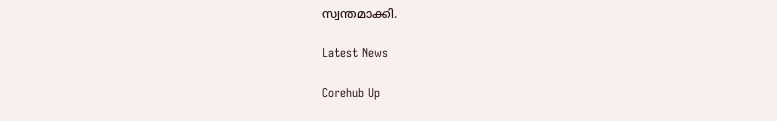സ്വന്തമാക്കി.

Latest News

Corehub Up